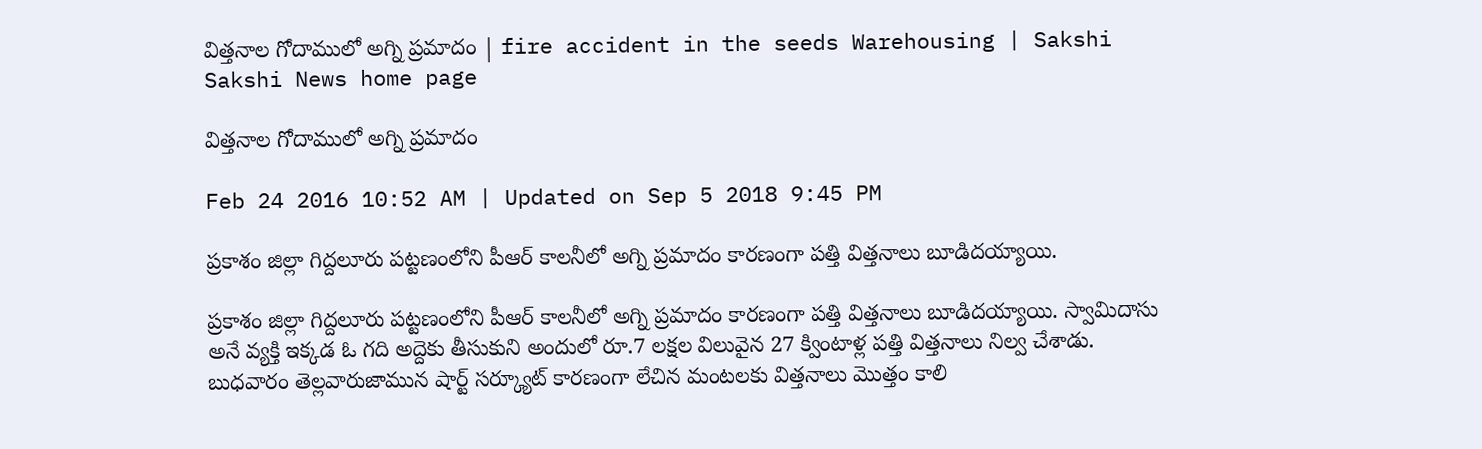విత్తనాల గోదాములో అగ్ని ప్రమాదం | fire accident in the seeds Warehousing | Sakshi
Sakshi News home page

విత్తనాల గోదాములో అగ్ని ప్రమాదం

Feb 24 2016 10:52 AM | Updated on Sep 5 2018 9:45 PM

ప్రకాశం జిల్లా గిద్దలూరు పట్టణంలోని పీఆర్ కాలనీలో అగ్ని ప్రమాదం కారణంగా పత్తి విత్తనాలు బూడిదయ్యాయి.

ప్రకాశం జిల్లా గిద్దలూరు పట్టణంలోని పీఆర్ కాలనీలో అగ్ని ప్రమాదం కారణంగా పత్తి విత్తనాలు బూడిదయ్యాయి. స్వామిదాసు అనే వ్యక్తి ఇక్కడ ఓ గది అద్దెకు తీసుకుని అందులో రూ.7 లక్షల విలువైన 27 క్వింటాళ్ల పత్తి విత్తనాలు నిల్వ చేశాడు. బుధవారం తెల్లవారుజామున షార్ట్ సర్క్యూట్ కారణంగా లేచిన మంటలకు విత్తనాలు మొత్తం కాలి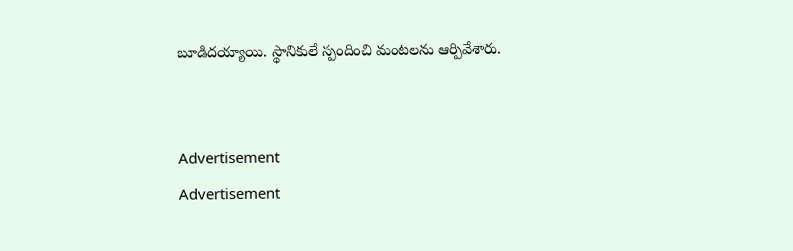బూడిదయ్యాయి. స్థానికులే స్పందించి మంటలను ఆర్పివేశారు.


Advertisement
Advertisement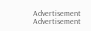Advertisement
Advertisement